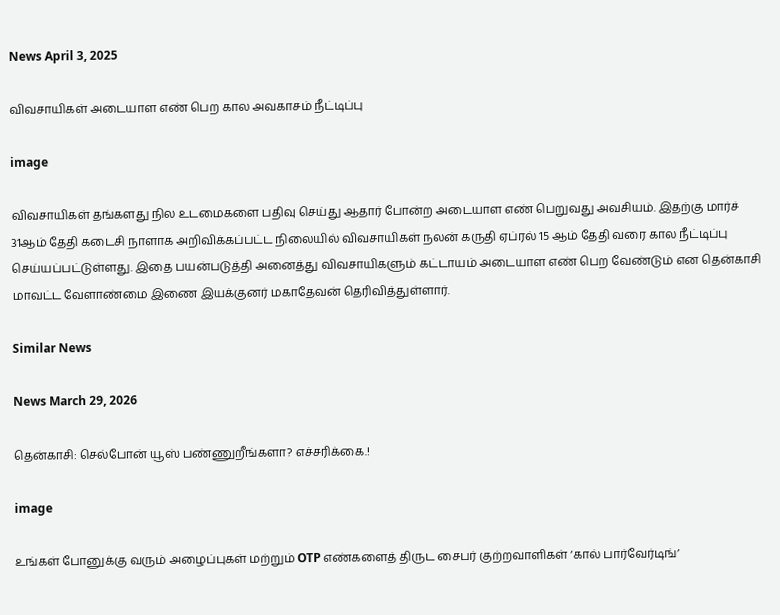News April 3, 2025

விவசாயிகள் அடையாள எண் பெற கால அவகாசம் நீட்டிப்பு

image

விவசாயிகள் தங்களது நில உடமைகளை பதிவு செய்து ஆதார் போன்ற அடையாள எண் பெறுவது அவசியம். இதற்கு மார்ச் 31ஆம் தேதி கடைசி நாளாக அறிவிக்கப்பட்ட நிலையில் விவசாயிகள் நலன் கருதி ஏப்ரல் 15 ஆம் தேதி வரை கால நீட்டிப்பு செய்யப்பட்டுள்ளது. இதை பயன்படுத்தி அனைத்து விவசாயிகளும் கட்டாயம் அடையாள எண் பெற வேண்டும் என தென்காசி மாவட்ட வேளாண்மை இணை இயக்குனர் மகாதேவன் தெரிவித்துள்ளார்.

Similar News

News March 29, 2026

தென்காசி: செல்போன் யூஸ் பண்ணுறீங்களா? எச்சரிக்கை.!

image

உங்கள் போனுக்கு வரும் அழைப்புகள் மற்றும் OTP எண்களைத் திருட சைபர் குற்றவாளிகள் ‘கால் பார்வேர்டிங்’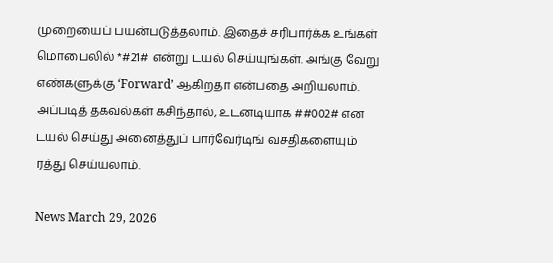முறையைப் பயன்படுத்தலாம். இதைச் சரிபார்க்க உங்கள் மொபைலில் *#21# என்று டயல் செய்யுங்கள். அங்கு வேறு எண்களுக்கு ‘Forward’ ஆகிறதா என்பதை அறியலாம். அப்படித் தகவல்கள் கசிந்தால், உடனடியாக ##002# என டயல் செய்து அனைத்துப் பார்வேர்டிங் வசதிகளையும் ரத்து செய்யலாம்.

News March 29, 2026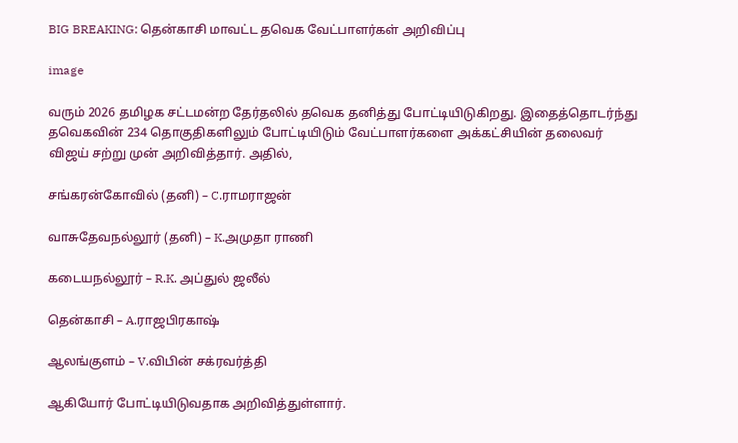BIG BREAKING: தென்காசி மாவட்ட தவெக வேட்பாளர்கள் அறிவிப்பு

image

வரும் 2026 தமிழக சட்டமன்ற தேர்தலில் தவெக தனித்து போட்டியிடுகிறது. இதைத்தொடர்ந்து தவெகவின் 234 தொகுதிகளிலும் போட்டியிடும் வேட்பாளர்களை அக்கட்சியின் தலைவர் விஜய் சற்று முன் அறிவித்தார். அதில்,

சங்கரன்கோவில் (தனி) – C.ராமராஜன்

வாசுதேவநல்லூர் (தனி) – K.அமுதா ராணி

கடையநல்லூர் – R.K. அப்துல் ஜலீல்

தென்காசி – A.ராஜபிரகாஷ்

ஆலங்குளம் – V.விபின் சக்ரவர்த்தி

ஆகியோர் போட்டியிடுவதாக அறிவித்துள்ளார்.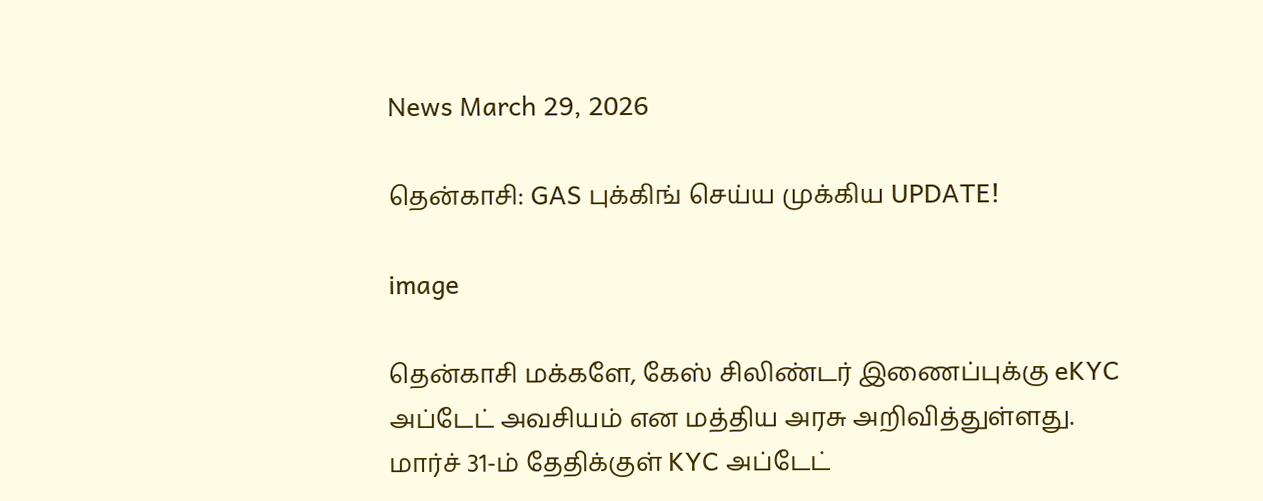News March 29, 2026

தென்காசி: GAS புக்கிங் செய்ய முக்கிய UPDATE!

image

தென்காசி மக்களே, கேஸ் சிலிண்டர் இணைப்புக்கு eKYC அப்டேட் அவசியம் என மத்திய அரசு அறிவித்துள்ளது. மார்ச் 31-ம் தேதிக்குள் KYC அப்டேட்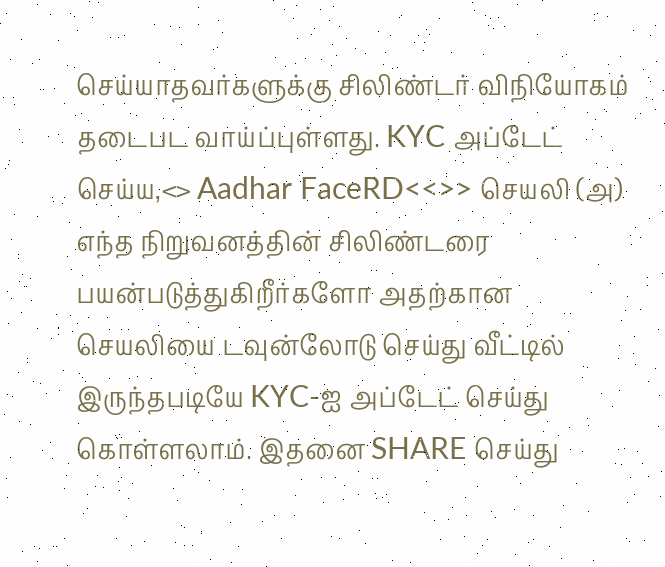செய்யாதவர்களுக்கு சிலிண்டர் விநியோகம் தடைபட வாய்ப்புள்ளது. KYC அப்டேட் செய்ய,<> Aadhar FaceRD<<>> செயலி (அ) எந்த நிறுவனத்தின் சிலிண்டரை பயன்படுத்துகிறீர்களோ அதற்கான செயலியை டவுன்லோடு செய்து வீட்டில் இருந்தபடியே KYC-ஐ அப்டேட் செய்து கொள்ளலாம். இதனை SHARE செய்து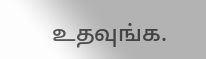உதவுங்க.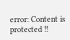error: Content is protected !!